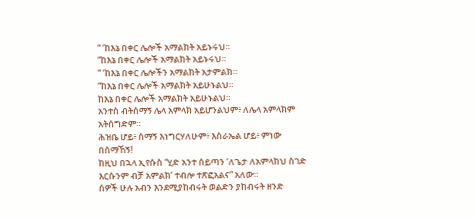“ ‘ከእኔ በቀር ሌሎች አማልክት አይኑሩህ።
“ከእኔ በቀር ሌሎች አማልክት አይኑሩህ።
“ ‘ከእኔ በቀር ሌሎችን አማልክት አታምልክ።
“ከእኔ በቀር ሌሎች አማልክት አይሁኑልህ።
ከእኔ በቀር ሌሎች አማልክት አይሁኑልህ።
አንተስ ብትሰማኝ ሌላ አምላክ አይሆንልህም፥ ለሌላ አምላክም አትሰግድም።
ሕዝቤ ሆይ፥ ስማኝ እነግርሃለሁም፥ እስራኤል ሆይ፥ ምነው በሰማኸኝ!
ከዚህ በኋላ ኢየሱስ “ሂድ አንተ ሰይጣን ‘ለጌታ ለአምላክህ ስገድ እርሱንም ብቻ አምልክ’ ተብሎ ተጽፎአልና” አለው።
ሰዎች ሁሉ አብን እንደሚያከብሩት ወልድን ያከብሩት ዘንድ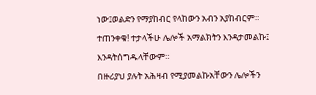ነው፤ወልድን የማያከብር የላከውን አብን አያከብርም።
ተጠንቀቁ! ተታላችሁ ሌሎች አማልክትን እንዳታመልኩ፤ እንዳትሰግዱላቸውም።
በዙሪያህ ያሉት አሕዛብ የሚያመልኩአቸውን ሌሎችን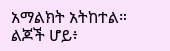አማልክት አትከተል።
ልጆች ሆይ፥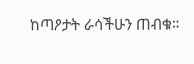ከጣዖታት ራሳችሁን ጠብቁ።